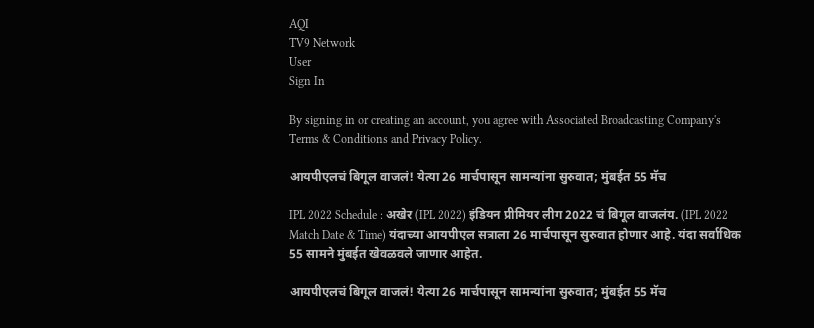AQI
TV9 Network
User
Sign In

By signing in or creating an account, you agree with Associated Broadcasting Company's Terms & Conditions and Privacy Policy.

आयपीएलचं बिगूल वाजलं! येत्या 26 मार्चपासून सामन्यांना सुरुवात; मुंबईत 55 मॅच

IPL 2022 Schedule : अखेर (IPL 2022) इंडियन प्रीमियर लीग 2022 चं बिगूल वाजलंय. (IPL 2022 Match Date & Time) यंदाच्या आयपीएल सत्राला 26 मार्चपासून सुरुवात होणार आहे. यंदा सर्वाधिक 55 सामने मुंबईत खेवळवले जाणार आहेत.

आयपीएलचं बिगूल वाजलं! येत्या 26 मार्चपासून सामन्यांना सुरुवात; मुंबईत 55 मॅच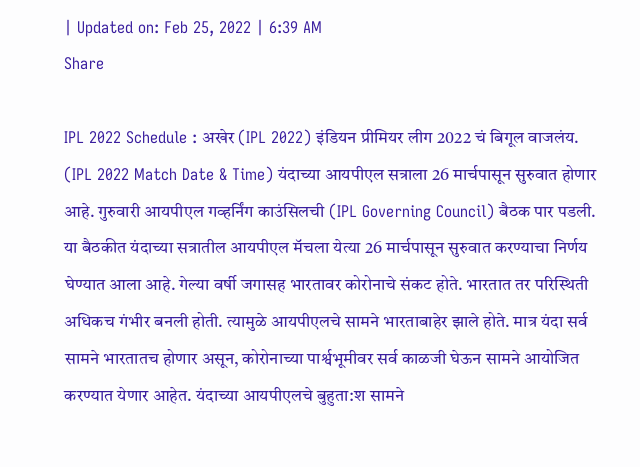| Updated on: Feb 25, 2022 | 6:39 AM
Share

IPL 2022 Schedule : अखेर (IPL 2022) इंडियन प्रीमियर लीग 2022 चं बिगूल वाजलंय. (IPL 2022 Match Date & Time) यंदाच्या आयपीएल सत्राला 26 मार्चपासून सुरुवात होणार आहे. गुरुवारी आयपीएल गव्हर्निंग काउंसिलची (IPL Governing Council) बैठक पार पडली. या बैठकीत यंदाच्या सत्रातील आयपीएल मॅचला येत्या 26 मार्चपासून सुरुवात करण्याचा निर्णय घेण्यात आला आहे. गेल्या वर्षी जगासह भारतावर कोरोनाचे संकट होते. भारतात तर परिस्थिती अधिकच गंभीर बनली होती. त्यामुळे आयपीएलचे सामने भारताबाहेर झाले होते. मात्र यंदा सर्व सामने भारतातच होणार असून, कोरोनाच्या पार्श्वभूमीवर सर्व काळजी घेऊन सामने आयोजित करण्यात येणार आहेत. यंदाच्या आयपीएलचे बुहुता:श सामने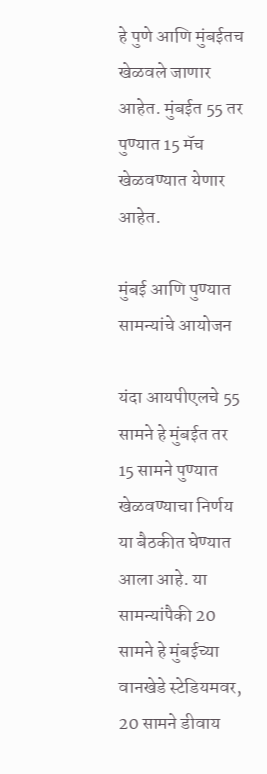हे पुणे आणि मुंबईतच खेळवले जाणार आहेत. मुंबईत 55 तर पुण्यात 15 मॅच खेळवण्यात येणार आहेत.

मुंबई आणि पुण्यात सामन्यांचे आयोजन

यंदा आयपीएलचे 55 सामने हे मुंबईत तर 15 सामने पुण्यात खेळवण्याचा निर्णय या बैठकीत घेण्यात आला आहे. या सामन्यांपैकी 20 सामने हे मुंबईच्या वानखेडे स्टेडियमवर, 20 सामने डीवाय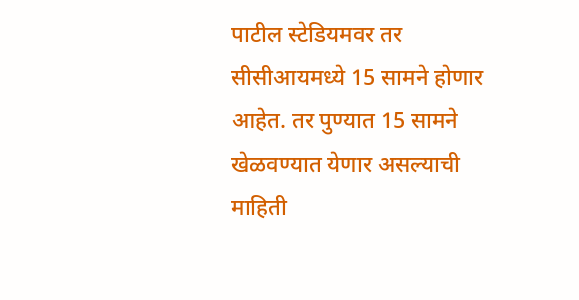पाटील स्टेडियमवर तर सीसीआयमध्ये 15 सामने होणार आहेत. तर पुण्यात 15 सामने खेळवण्यात येणार असल्याची माहिती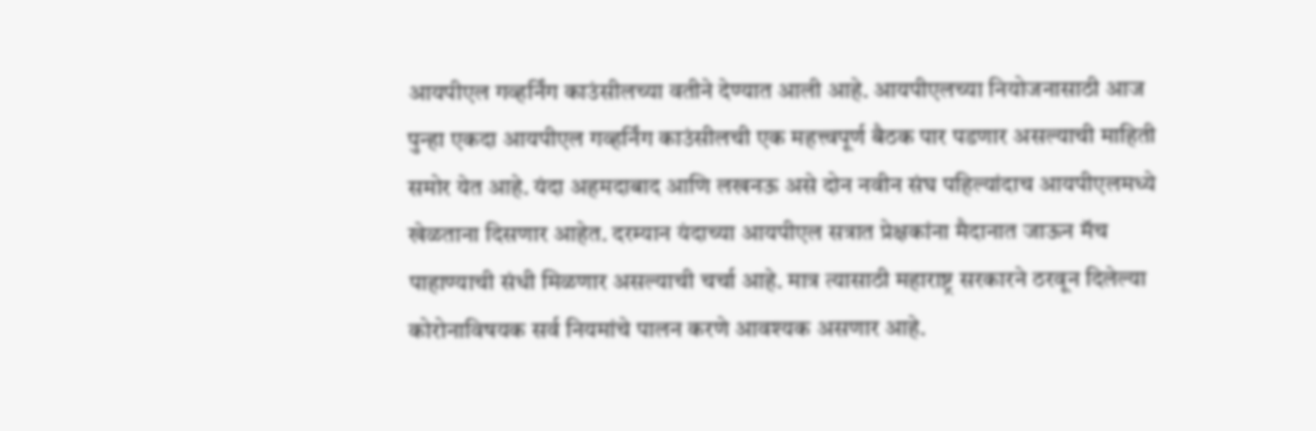आयपीएल गव्हर्निंग काउंसीलच्या वतीने देण्यात आली आहे. आयपीएलच्या नियोजनासाठी आज पुन्हा एकदा आयपीएल गव्हर्निंग काउंसीलची एक महत्त्वपूर्ण बैठक पार पडणार असल्याची माहिती समोर येत आहे. यंदा अहमदाबाद आणि लखनऊ असे दोन नवीन संघ पहिल्यांदाच आयपीएलमध्ये खेळताना दिसणार आहेत. दरम्यान यंदाच्या आयपीएल सत्रात प्रेक्षकांना मैदानात जाऊन मॅच पाहाण्याची संधी मिळणार असल्याची चर्चा आहे. मात्र त्यासाठी महाराष्ट्र सरकारने ठरवून दिलेल्या कोरोनाविषयक सर्व नियमांचे पालन करणे आवश्यक असणार आहे.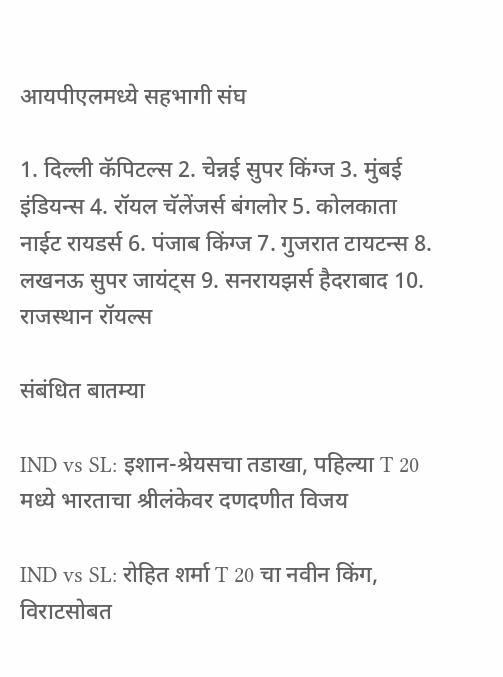आयपीएलमध्ये सहभागी संघ

1. दिल्ली कॅपिटल्स 2. चेन्नई सुपर किंग्ज 3. मुंबई इंडियन्स 4. रॉयल चॅलेंजर्स बंगलोर 5. कोलकाता नाईट रायडर्स 6. पंजाब किंग्ज 7. गुजरात टायटन्स 8. लखनऊ सुपर जायंट्स 9. सनरायझर्स हैदराबाद 10. राजस्थान रॉयल्स

संबंधित बातम्या

IND vs SL: इशान-श्रेयसचा तडाखा, पहिल्या T 20 मध्ये भारताचा श्रीलंकेवर दणदणीत विजय

IND vs SL: रोहित शर्मा T 20 चा नवीन किंग, विराटसोबत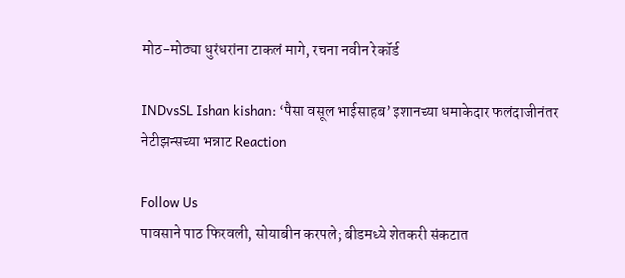मोठ-मोठ्या धुरंधरांना टाकलं मागे, रचना नवीन रेकॉर्ड

INDvsSL Ishan kishan: ‘पैसा वसूल भाईसाहब’ इशानच्या धमाकेदार फलंदाजीनंतर नेटीझन्सच्या भन्नाट Reaction

Follow Us
पावसाने पाठ फिरवली, सोयाबीन करपले; बीडमध्ये शेतकरी संकटात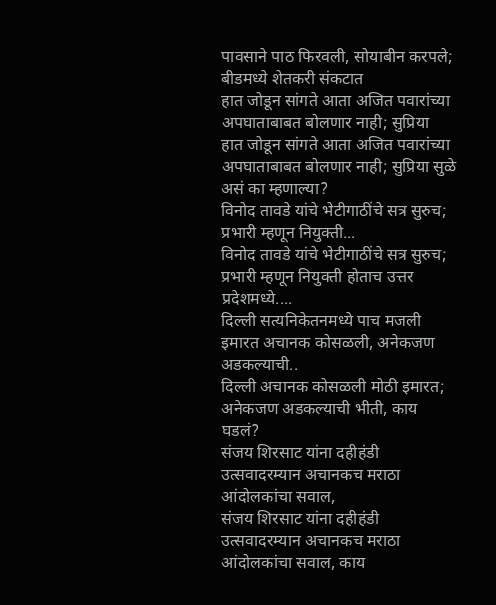पावसाने पाठ फिरवली, सोयाबीन करपले; बीडमध्ये शेतकरी संकटात
हात जोडून सांगते आता अजित पवारांच्या अपघाताबाबत बोलणार नाही; सुप्रिया
हात जोडून सांगते आता अजित पवारांच्या अपघाताबाबत बोलणार नाही; सुप्रिया सुळे असं का म्हणाल्या?
विनोद तावडे यांचे भेटीगाठींचे सत्र सुरुच; प्रभारी म्हणून नियुक्ती...
विनोद तावडे यांचे भेटीगाठींचे सत्र सुरुच; प्रभारी म्हणून नियुक्ती होताच उत्तर प्रदेशमध्ये....
दिल्ली सत्यनिकेतनमध्ये पाच मजली इमारत अचानक कोसळली, अनेकजण अडकल्याची..
दिल्ली अचानक कोसळली मोठी इमारत; अनेकजण अडकल्याची भीती, काय घडलं?
संजय शिरसाट यांना दहीहंडी उत्सवादरम्यान अचानकच मराठा आंदोलकांचा सवाल,
संजय शिरसाट यांना दहीहंडी उत्सवादरम्यान अचानकच मराठा आंदोलकांचा सवाल, काय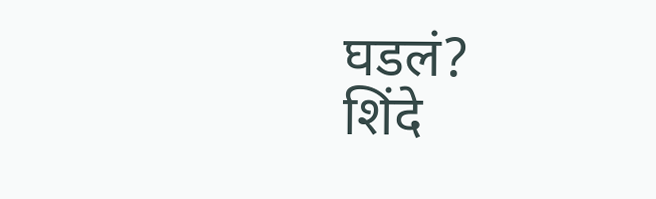घडलं?
शिंदे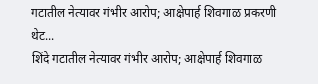गटातील नेत्यावर गंभीर आरोप; आक्षेपार्ह शिवगाळ प्रकरणी थेट...
शिंदे गटातील नेत्यावर गंभीर आरोप; आक्षेपार्ह शिवगाळ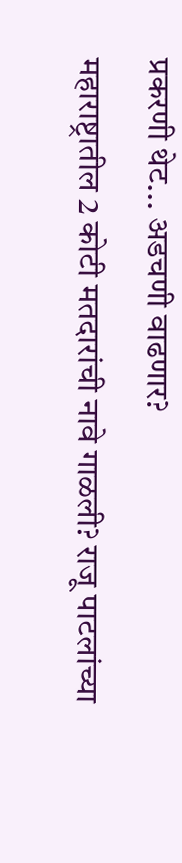प्रकरणी थेट... अडचणी वाढणार?
महाराष्ट्रातील 2 कोटी मतदारांची नावे गाळली? राजू पाटलांच्या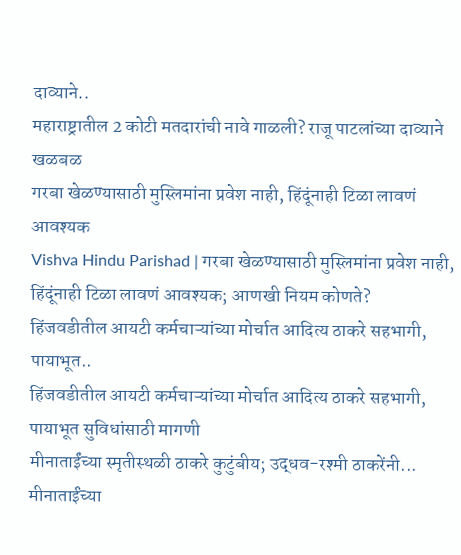दाव्याने..
महाराष्ट्रातील 2 कोटी मतदारांची नावे गाळली? राजू पाटलांच्या दाव्याने खळबळ
गरबा खेळण्यासाठी मुस्लिमांना प्रवेश नाही, हिंदूंनाही टिळा लावणं आवश्यक
Vishva Hindu Parishad | गरबा खेळण्यासाठी मुस्लिमांना प्रवेश नाही, हिंदूंनाही टिळा लावणं आवश्यक; आणखी नियम कोणते?
हिंजवडीतील आयटी कर्मचाऱ्यांच्या मोर्चात आदित्य ठाकरे सहभागी, पायाभूत..
हिंजवडीतील आयटी कर्मचाऱ्यांच्या मोर्चात आदित्य ठाकरे सहभागी, पायाभूत सुविधांसाठी मागणी
मीनाताईंच्या स्मृतीस्थळी ठाकरे कुटुंबीय; उद्धव-रश्मी ठाकरेंनी...
मीनाताईंच्या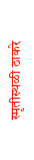स्मृतीस्थळी ठाकरे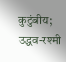कुटुंबीय; उद्धव-रश्मी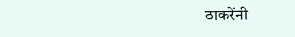ठाकरेंनी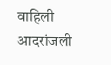वाहिली आदरांजली